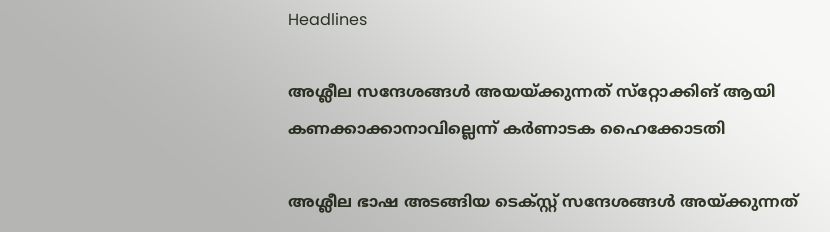Headlines

അശ്ലീല സന്ദേശങ്ങള്‍ അയയ്ക്കുന്നത് സ്‌റ്റോക്കിങ് ആയി കണക്കാക്കാനാവില്ലെന്ന് കര്‍ണാടക ഹൈക്കോടതി

അശ്ലീല ഭാഷ അടങ്ങിയ ടെക്‌സ്റ്റ് സന്ദേശങ്ങള്‍ അയ്ക്കുന്നത്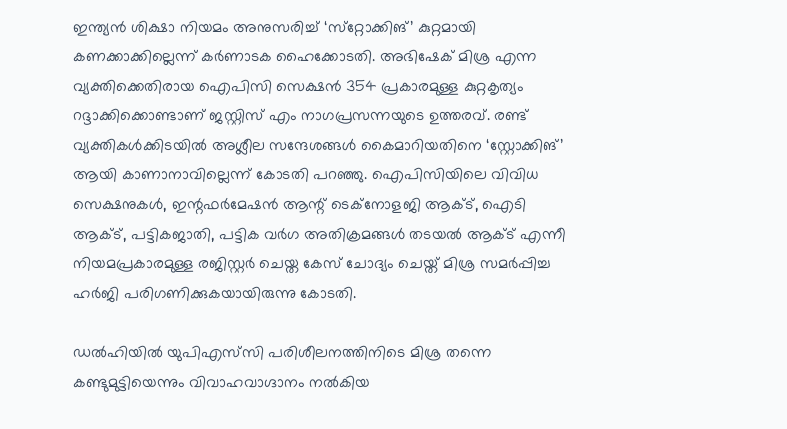ഇന്ത്യന്‍ ശിക്ഷാ നിയമം അനുസരിച്ച് ‘സ്‌റ്റോക്കിങ്’ കുറ്റമായി കണക്കാക്കില്ലെന്ന് കര്‍ണാടക ഹൈക്കോടതി. അഭിഷേക് മിശ്ര എന്ന വ്യക്തിക്കെതിരായ ഐപിസി സെക്ഷന്‍ 354 പ്രകാരമുള്ള കുറ്റകൃത്യം റദ്ദാക്കിക്കൊണ്ടാണ് ജസ്റ്റിസ് എം നാഗപ്രസന്നയുടെ ഉത്തരവ്. രണ്ട് വ്യക്തികള്‍ക്കിടയില്‍ അശ്ലീല സന്ദേശങ്ങള്‍ കൈമാറിയതിനെ ‘സ്റ്റോക്കിങ്’ ആയി കാണാനാവില്ലെന്ന് കോടതി പറഞ്ഞു. ഐപിസിയിലെ വിവിധ സെക്ഷനുകള്‍, ഇന്റഫര്‍മേഷന്‍ ആന്റ് ടെക്‌നോളജി ആക്ട്, ഐടി ആക്ട്, പട്ടികജാതി, പട്ടിക വര്‍ഗ അതിക്രമങ്ങള്‍ തടയല്‍ ആക്ട് എന്നീ നിയമപ്രകാരമുള്ള രജിസ്റ്റര്‍ ചെയ്ത കേസ് ചോദ്യം ചെയ്ത് മിശ്ര സമര്‍പ്പിച്ച ഹര്‍ജി പരിഗണിക്കുകയായിരുന്നു കോടതി.

ഡല്‍ഹിയില്‍ യുപിഎസ്‌സി പരിശീലനത്തിനിടെ മിശ്ര തന്നെ കണ്ടുമുട്ടിയെന്നും വിവാഹവാഗ്ദാനം നല്‍കിയ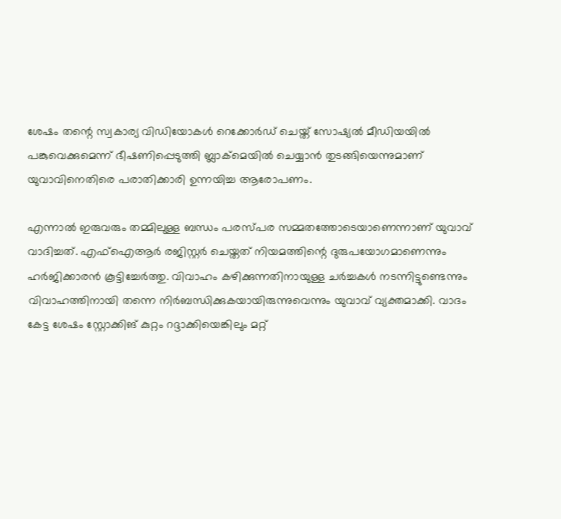ശേഷം തന്റെ സ്വകാര്യ വിഡിയോകള്‍ റെക്കോര്‍ഡ് ചെയ്ത് സോഷ്യല്‍ മീഡിയയില്‍ പങ്കുവെക്കുമെന്ന് ഭീഷണിപ്പെടുത്തി ബ്ലാക്‌മെയില്‍ ചെയ്യാന്‍ തുടങ്ങിയെന്നുമാണ് യുവാവിനെതിരെ പരാതിക്കാരി ഉന്നയിച്ച ആരോപണം.

എന്നാല്‍ ഇരുവരും തമ്മിലുള്ള ബന്ധം പരസ്പര സമ്മതത്തോടെയാണെന്നാണ് യുവാവ് വാദിച്ചത്. എഫ്‌ഐആര്‍ രജിസ്റ്റര്‍ ചെയ്തത് നിയമത്തിന്റെ ദുരുപയോഗമാണെന്നും ഹര്‍ജിക്കാരന്‍ കൂട്ടിച്ചേര്‍ത്തു. വിവാഹം കഴിക്കുന്നതിനായുള്ള ചര്‍ച്ചകള്‍ നടന്നിട്ടുണ്ടെന്നും വിവാഹത്തിനായി തന്നെ നിര്‍ബന്ധിക്കുകയായിരുന്നുവെന്നും യുവാവ് വ്യക്തമാക്കി. വാദം കേട്ട ശേഷം സ്റ്റോക്കിങ് കുറ്റം റദ്ദാക്കിയെങ്കിലും മറ്റ്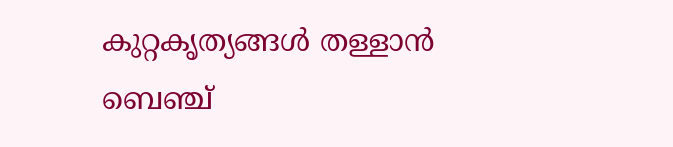കുറ്റകൃത്യങ്ങള്‍ തള്ളാന്‍ ബെഞ്ച്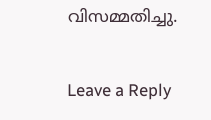വിസമ്മതിച്ചു.

Leave a Reply